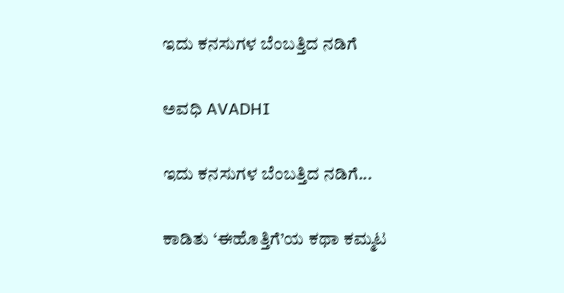ಇದು ಕನಸುಗಳ ಬೆಂಬತ್ತಿದ ನಡಿಗೆ‍

ಅವಧಿ AVADHI

ಇದು ಕನಸುಗಳ ಬೆಂಬತ್ತಿದ ನಡಿಗೆ...

ಕಾಡಿತು ‘ಈಹೊತ್ತಿಗೆ’ಯ ಕಥಾ ಕಮ್ಮಟ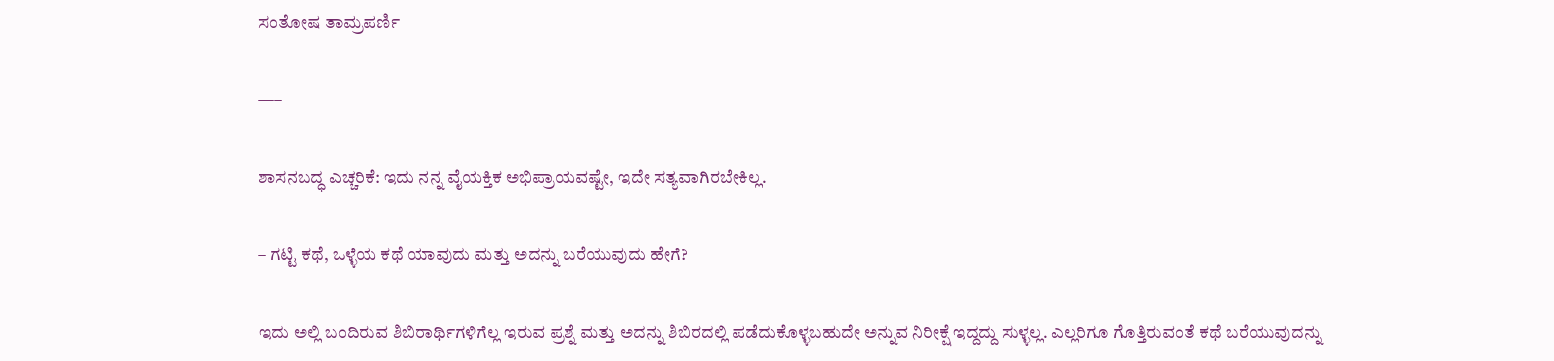ಸಂತೋಷ ತಾಮ್ರಪರ್ಣಿ

—–

ಶಾಸನಬದ್ಧ ಎಚ್ಚರಿಕೆ: ಇದು ನನ್ನ ವೈಯಕ್ತಿಕ ಅಭಿಪ್ರಾಯವಷ್ಟೇ, ಇದೇ ಸತ್ಯವಾಗಿರಬೇಕಿಲ್ಲ.

– ಗಟ್ಟಿ ಕಥೆ, ಒಳ್ಳೆಯ ಕಥೆ ಯಾವುದು ಮತ್ತು ಅದನ್ನು ಬರೆಯುವುದು ಹೇಗೆ?

ಇದು ಅಲ್ಲಿ ಬಂದಿರುವ ಶಿಬಿರಾರ್ಥಿಗಳಿಗೆಲ್ಲ ಇರುವ ಪ್ರಶ್ನೆ ಮತ್ತು ಅದನ್ನು ಶಿಬಿರದಲ್ಲಿ ಪಡೆದುಕೊಳ್ಳಬಹುದೇ ಅನ್ನುವ ನಿರೀಕ್ಷೆ ಇದ್ದದ್ದು ಸುಳ್ಳಲ್ಲ. ಎಲ್ಲರಿಗೂ ಗೊತ್ತಿರುವಂತೆ ಕಥೆ ಬರೆಯುವುದನ್ನು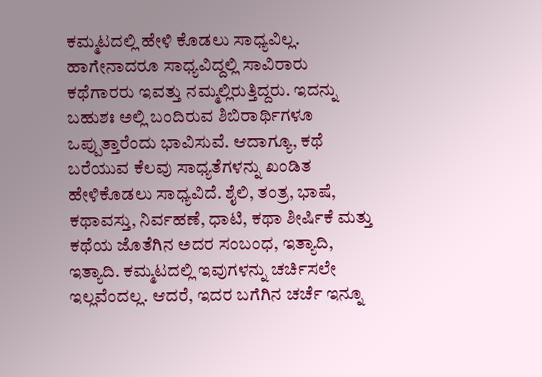ಕಮ್ಮಟದಲ್ಲಿ ಹೇಳಿ ಕೊಡಲು ಸಾಧ್ಯವಿಲ್ಲ. ಹಾಗೇನಾದರೂ ಸಾಧ್ಯವಿದ್ದಲ್ಲಿ ಸಾವಿರಾರು ಕಥೆಗಾರರು ಇವತ್ತು ನಮ್ಮಲ್ಲಿರುತ್ತಿದ್ದರು. ಇದನ್ನು ಬಹುಶಃ ಅಲ್ಲಿ ಬಂದಿರುವ ಶಿಬಿರಾರ್ಥಿಗಳೂ ಒಪ್ಪುತ್ತಾರೆಂದು ಭಾವಿಸುವೆ. ಆದಾಗ್ಯೂ, ಕಥೆ ಬರೆಯುವ ಕೆಲವು ಸಾಧ್ಯತೆಗಳನ್ನು ಖಂಡಿತ ಹೇಳಿಕೊಡಲು ಸಾಧ್ಯವಿದೆ. ಶೈಲಿ, ತಂತ್ರ, ಭಾಷೆ, ಕಥಾವಸ್ತು, ನಿರ್ವಹಣೆ, ಧಾಟಿ, ಕಥಾ ಶೀರ್ಷಿಕೆ ಮತ್ತು ಕಥೆಯ ಜೊತೆಗಿನ ಅದರ ಸಂಬಂಧ, ಇತ್ಯಾದಿ, ಇತ್ಯಾದಿ. ಕಮ್ಮಟದಲ್ಲಿ ಇವುಗಳನ್ನು ಚರ್ಚಿಸಲೇ ಇಲ್ಲವೆಂದಲ್ಲ. ಆದರೆ, ಇದರ ಬಗೆಗಿನ ಚರ್ಚೆ ಇನ್ನೂ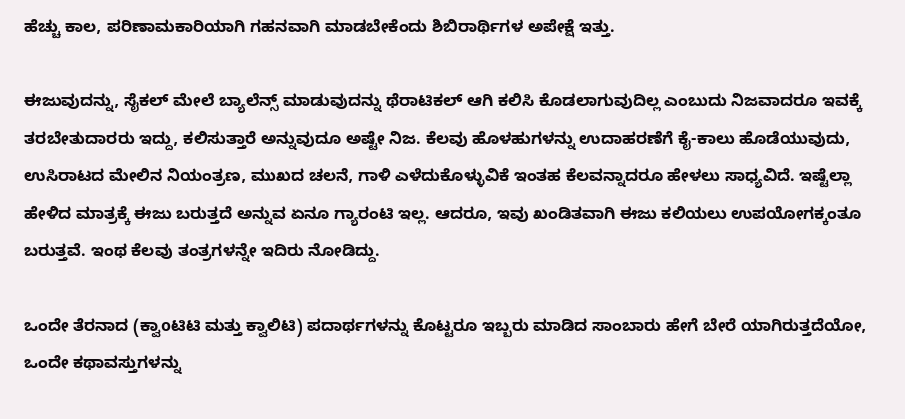ಹೆಚ್ಚು ಕಾಲ, ಪರಿಣಾಮಕಾರಿಯಾಗಿ ಗಹನವಾಗಿ ಮಾಡಬೇಕೆಂದು ಶಿಬಿರಾರ್ಥಿಗಳ ಅಪೇಕ್ಷೆ ಇತ್ತು.

ಈಜುವುದನ್ನು, ಸೈಕಲ್ ಮೇಲೆ ಬ್ಯಾಲೆನ್ಸ್ ಮಾಡುವುದನ್ನು ಥೆರಾಟಿಕಲ್ ಆಗಿ ಕಲಿಸಿ ಕೊಡಲಾಗುವುದಿಲ್ಲ ಎಂಬುದು ನಿಜವಾದರೂ ಇವಕ್ಕೆ ತರಬೇತುದಾರರು ಇದ್ದು, ಕಲಿಸುತ್ತಾರೆ ಅನ್ನುವುದೂ ಅಷ್ಟೇ ನಿಜ. ಕೆಲವು ಹೊಳಹುಗಳನ್ನು ಉದಾಹರಣೆಗೆ ಕೈ-ಕಾಲು ಹೊಡೆಯುವುದು, ಉಸಿರಾಟದ ಮೇಲಿನ ನಿಯಂತ್ರಣ, ಮುಖದ ಚಲನೆ, ಗಾಳಿ ಎಳೆದುಕೊಳ್ಳುವಿಕೆ ಇಂತಹ ಕೆಲವನ್ನಾದರೂ ಹೇಳಲು ಸಾಧ್ಯವಿದೆ. ಇಷ್ಟೆಲ್ಲಾ ಹೇಳಿದ ಮಾತ್ರಕ್ಕೆ ಈಜು ಬರುತ್ತದೆ ಅನ್ನುವ ಏನೂ ಗ್ಯಾರಂಟಿ ಇಲ್ಲ. ಆದರೂ, ಇವು ಖಂಡಿತವಾಗಿ ಈಜು ಕಲಿಯಲು ಉಪಯೋಗಕ್ಕಂತೂ ಬರುತ್ತವೆ. ಇಂಥ ಕೆಲವು ತಂತ್ರಗಳನ್ನೇ ಇದಿರು ನೋಡಿದ್ದು.

ಒಂದೇ ತೆರನಾದ (ಕ್ವಾoಟಿಟಿ ಮತ್ತು ಕ್ವಾಲಿಟಿ) ಪದಾರ್ಥಗಳನ್ನು ಕೊಟ್ಟರೂ ಇಬ್ಬರು ಮಾಡಿದ ಸಾಂಬಾರು ಹೇಗೆ ಬೇರೆ ಯಾಗಿರುತ್ತದೆಯೋ, ಒಂದೇ ಕಥಾವಸ್ತುಗಳನ್ನು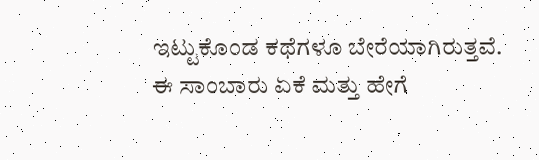ಇಟ್ಟುಕೊಂಡ ಕಥೆಗಳೂ ಬೇರೆಯಾಗಿರುತ್ತವೆ. ಈ ಸಾಂಬಾರು ಏಕೆ ಮತ್ತು ಹೇಗೆ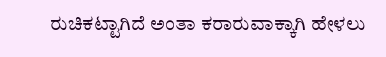ರುಚಿಕಟ್ಟಾಗಿದೆ ಅಂತಾ ಕರಾರುವಾಕ್ಕಾಗಿ ಹೇಳಲು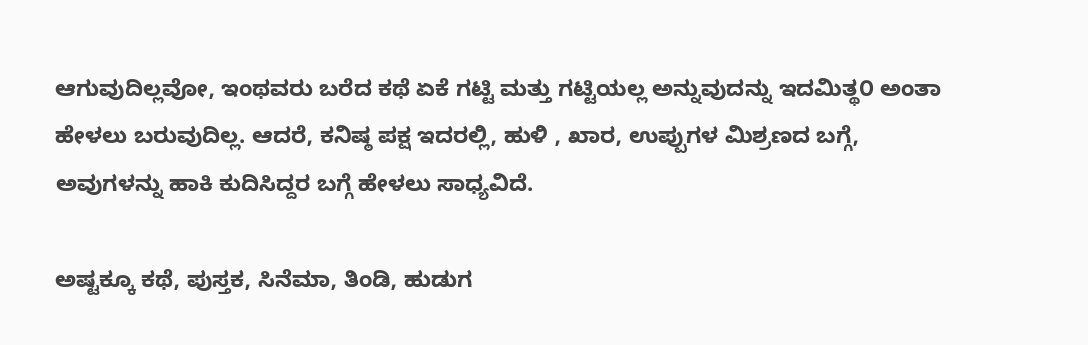ಆಗುವುದಿಲ್ಲವೋ, ಇಂಥವರು ಬರೆದ ಕಥೆ ಏಕೆ ಗಟ್ಟಿ ಮತ್ತು ಗಟ್ಟಿಯಲ್ಲ ಅನ್ನುವುದನ್ನು ಇದಮಿತ್ಥ೦ ಅಂತಾ ಹೇಳಲು ಬರುವುದಿಲ್ಲ. ಆದರೆ, ಕನಿಷ್ಠ ಪಕ್ಷ ಇದರಲ್ಲಿ, ಹುಳಿ , ಖಾರ, ಉಪ್ಪುಗಳ ಮಿಶ್ರಣದ ಬಗ್ಗೆ, ಅವುಗಳನ್ನು ಹಾಕಿ ಕುದಿಸಿದ್ದರ ಬಗ್ಗೆ ಹೇಳಲು ಸಾಧ್ಯವಿದೆ.

ಅಷ್ಟಕ್ಕೂ ಕಥೆ, ಪುಸ್ತಕ, ಸಿನೆಮಾ, ತಿಂಡಿ, ಹುಡುಗ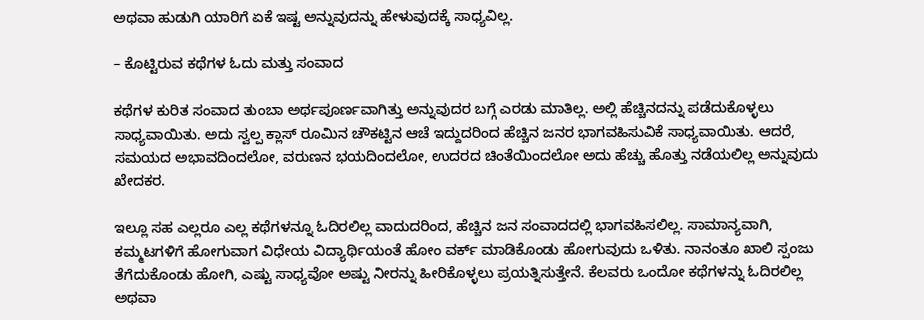ಅಥವಾ ಹುಡುಗಿ ಯಾರಿಗೆ ಏಕೆ ಇಷ್ಟ ಅನ್ನುವುದನ್ನು ಹೇಳುವುದಕ್ಕೆ ಸಾಧ್ಯವಿಲ್ಲ.

– ಕೊಟ್ಟಿರುವ ಕಥೆಗಳ ಓದು ಮತ್ತು ಸಂವಾದ

ಕಥೆಗಳ ಕುರಿತ ಸಂವಾದ ತುಂಬಾ ಅರ್ಥಪೂರ್ಣವಾಗಿತ್ತು ಅನ್ನುವುದರ ಬಗ್ಗೆ ಎರಡು ಮಾತಿಲ್ಲ. ಅಲ್ಲಿ ಹೆಚ್ಚಿನದನ್ನು ಪಡೆದುಕೊಳ್ಳಲು ಸಾಧ್ಯವಾಯಿತು. ಅದು ಸ್ವಲ್ಪ ಕ್ಲಾಸ್ ರೂಮಿನ ಚೌಕಟ್ಟಿನ ಆಚೆ ಇದ್ದುದರಿಂದ ಹೆಚ್ಚಿನ ಜನರ ಭಾಗವಹಿಸುವಿಕೆ ಸಾಧ್ಯವಾಯಿತು. ಆದರೆ, ಸಮಯದ ಅಭಾವದಿಂದಲೋ, ವರುಣನ ಭಯದಿಂದಲೋ, ಉದರದ ಚಿಂತೆಯಿಂದಲೋ ಅದು ಹೆಚ್ಚು ಹೊತ್ತು ನಡೆಯಲಿಲ್ಲ ಅನ್ನುವುದು ಖೇದಕರ.

ಇಲ್ಲೂ ಸಹ ಎಲ್ಲರೂ ಎಲ್ಲ ಕಥೆಗಳನ್ನೂ ಓದಿರಲಿಲ್ಲ ವಾದುದರಿಂದ, ಹೆಚ್ಚಿನ ಜನ ಸಂವಾದದಲ್ಲಿ ಭಾಗವಹಿಸಲಿಲ್ಲ. ಸಾಮಾನ್ಯವಾಗಿ, ಕಮ್ಮಟಗಳಿಗೆ ಹೋಗುವಾಗ ವಿಧೇಯ ವಿದ್ಯಾರ್ಥಿಯಂತೆ ಹೋಂ ವರ್ಕ್ ಮಾಡಿಕೊಂಡು ಹೋಗುವುದು ಒಳಿತು. ನಾನಂತೂ ಖಾಲಿ ಸ್ಪಂಜು ತೆಗೆದುಕೊಂಡು ಹೋಗಿ, ಎಷ್ಟು ಸಾಧ್ಯವೋ ಅಷ್ಟು ನೀರನ್ನು ಹೀರಿಕೊಳ್ಳಲು ಪ್ರಯತ್ನಿಸುತ್ತೇನೆ. ಕೆಲವರು ಒಂದೋ ಕಥೆಗಳನ್ನು ಓದಿರಲಿಲ್ಲ ಅಥವಾ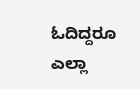ಓದಿದ್ದರೂ ಎಲ್ಲಾ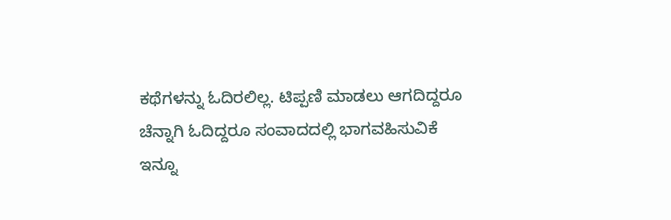ಕಥೆಗಳನ್ನು ಓದಿರಲಿಲ್ಲ. ಟಿಪ್ಪಣಿ ಮಾಡಲು ಆಗದಿದ್ದರೂ ಚೆನ್ನಾಗಿ ಓದಿದ್ದರೂ ಸಂವಾದದಲ್ಲಿ ಭಾಗವಹಿಸುವಿಕೆ ಇನ್ನೂ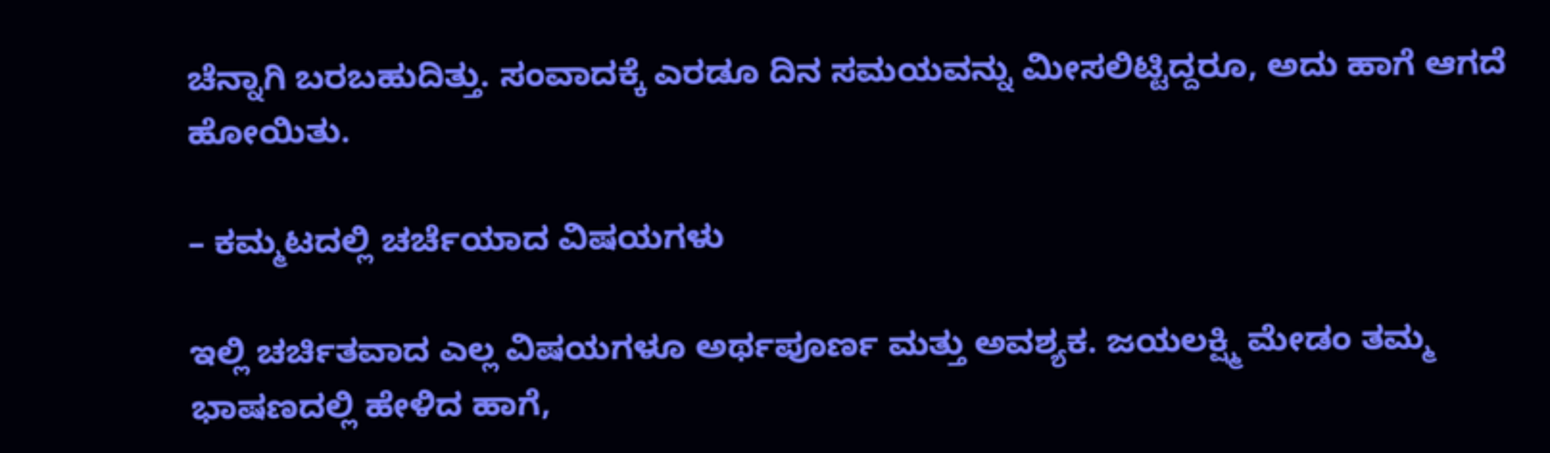ಚೆನ್ನಾಗಿ ಬರಬಹುದಿತ್ತು. ಸಂವಾದಕ್ಕೆ ಎರಡೂ ದಿನ ಸಮಯವನ್ನು ಮೀಸಲಿಟ್ಟಿದ್ದರೂ, ಅದು ಹಾಗೆ ಆಗದೆ ಹೋಯಿತು.

– ಕಮ್ಮಟದಲ್ಲಿ ಚರ್ಚೆಯಾದ ವಿಷಯಗಳು

ಇಲ್ಲಿ ಚರ್ಚಿತವಾದ ಎಲ್ಲ ವಿಷಯಗಳೂ ಅರ್ಥಪೂರ್ಣ ಮತ್ತು ಅವಶ್ಯಕ. ಜಯಲಕ್ಷ್ಮಿ ಮೇಡಂ ತಮ್ಮ ಭಾಷಣದಲ್ಲಿ ಹೇಳಿದ ಹಾಗೆ,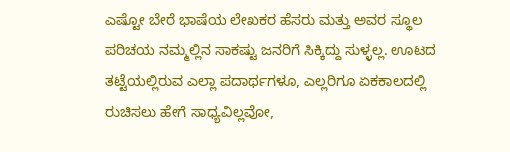ಎಷ್ಟೋ ಬೇರೆ ಭಾಷೆಯ ಲೇಖಕರ ಹೆಸರು ಮತ್ತು ಅವರ ಸ್ಥೂಲ ಪರಿಚಯ ನಮ್ಮಲ್ಲಿನ ಸಾಕಷ್ಟು ಜನರಿಗೆ ಸಿಕ್ಕಿದ್ದು ಸುಳ್ಳಲ್ಲ. ಊಟದ ತಟ್ಟೆಯಲ್ಲಿರುವ ಎಲ್ಲಾ ಪದಾರ್ಥಗಳೂ, ಎಲ್ಲರಿಗೂ ಏಕಕಾಲದಲ್ಲಿ ರುಚಿಸಲು ಹೇಗೆ ಸಾಧ್ಯವಿಲ್ಲವೋ,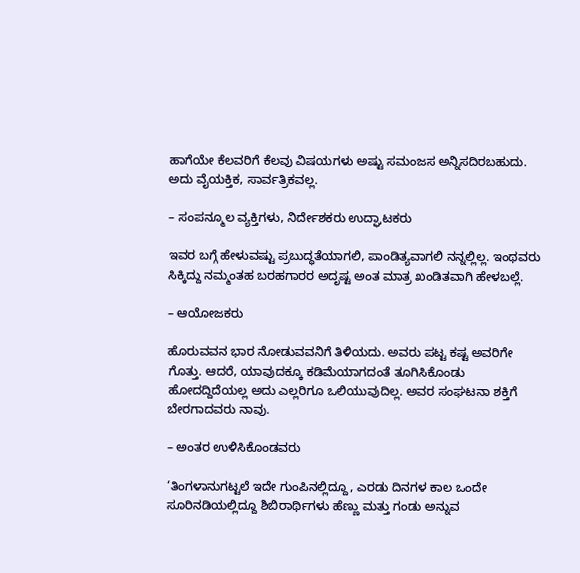ಹಾಗೆಯೇ ಕೆಲವರಿಗೆ ಕೆಲವು ವಿಷಯಗಳು ಅಷ್ಟು ಸಮಂಜಸ ಅನ್ನಿಸದಿರಬಹುದು. ಅದು ವೈಯಕ್ತಿಕ, ಸಾರ್ವತ್ರಿಕವಲ್ಲ.

– ಸಂಪನ್ಮೂಲ ವ್ಯಕ್ತಿಗಳು, ನಿರ್ದೇಶಕರು ಉದ್ಘಾಟಕರು

ಇವರ ಬಗ್ಗೆ ಹೇಳುವಷ್ಟು ಪ್ರಬುದ್ಧತೆಯಾಗಲಿ, ಪಾಂಡಿತ್ಯವಾಗಲಿ ನನ್ನಲ್ಲಿಲ್ಲ. ಇಂಥವರು ಸಿಕ್ಕಿದ್ದು ನಮ್ಮಂತಹ ಬರಹಗಾರರ ಅದೃಷ್ಟ ಅಂತ ಮಾತ್ರ ಖಂಡಿತವಾಗಿ ಹೇಳಬಲ್ಲೆ.

– ಆಯೋಜಕರು

ಹೊರುವವನ ಭಾರ ನೋಡುವವನಿಗೆ ತಿಳಿಯದು. ಅವರು ಪಟ್ಟ ಕಷ್ಟ ಅವರಿಗೇ ಗೊತ್ತು. ಆದರೆ, ಯಾವುದಕ್ಕೂ ಕಡಿಮೆಯಾಗದಂತೆ ತೂಗಿಸಿಕೊಂಡು ಹೋದದ್ದಿದೆಯಲ್ಲ ಅದು ಎಲ್ಲರಿಗೂ ಒಲಿಯುವುದಿಲ್ಲ. ಅವರ ಸಂಘಟನಾ ಶಕ್ತಿಗೆ ಬೇರಗಾದವರು ನಾವು.

– ಅಂತರ ಉಳಿಸಿಕೊಂಡವರು

‘ತಿಂಗಳಾನುಗಟ್ಟಲೆ ಇದೇ ಗುಂಪಿನಲ್ಲಿದ್ದೂ, ಎರಡು ದಿನಗಳ ಕಾಲ ಒಂದೇ ಸೂರಿನಡಿಯಲ್ಲಿದ್ದೂ ಶಿಬಿರಾರ್ಥಿಗಳು ಹೆಣ್ಣು ಮತ್ತು ಗಂಡು ಅನ್ನುವ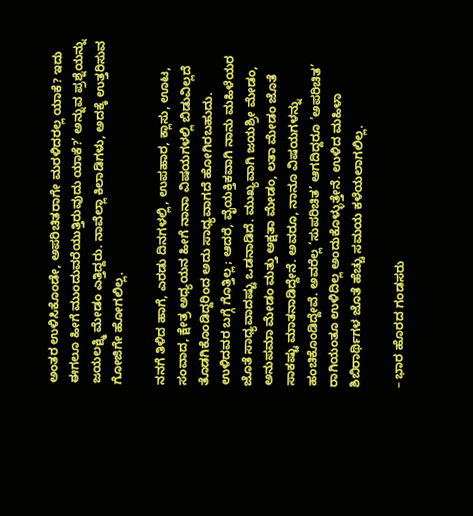ಅಂತರ ಉಳಿಸಿಕೊಂಡೇ, ಅಪರಿಚಿತರಾಗೇ ಮರಳಿದರಲ್ಲ ಯಾಕೆ? ಇದು ಈಗಲೂ ಹೀಗೆ ಮುಂದುವರೆಯುತ್ತಿರುವುದು ಯಾಕೆ?’ ಅನ್ನುವ ಪ್ರಶ್ನೆಯನ್ನು ಜಯಲಕ್ಷ್ಮಿ ಮೇಡಂ ಎತ್ತಿದ್ದರು. ನಾವೆಲ್ಲಾ ಕಿಲಾಡಿಗಳು, ಅದಕ್ಕೆ ಉತ್ತರಿಸುವ ಗೋಜಿಗೇ ಹೋಗಲಿಲ್ಲ.

ನನಗೆ ತಿಳಿದ ಹಾಗೆ, ಎರಡು ದಿನಗಳಲ್ಲಿ, ಉಪಹಾರ, ಕ್ಲಾಸು, ಊಟ, ಸಂವಾದ, ಕ್ಷೇತ್ರ ಅಧ್ಯಯನ ಹೀಗೆ ನಾನಾ ವಿಷಯಗಳಲ್ಲಿ ಬಿಡುವಿಲ್ಲದೆ ತೊಡಗಿಕೊಂಡಿದ್ದರಿಂದ ಅದು ಸಾಧ್ಯವಾಗದೆ ಹೋಗಿರಬಹುದು. ಉಳಿದವರ ಬಗ್ಗೆ ಗೊತ್ತಿಲ್ಲ; ಆದರೆ, ವೈಯಕ್ತಿಕವಾಗಿ ನಾನು ಮಹಿಳೆಯರ ಜೊತೆ ಸಾಧ್ಯವಾದಷ್ಟು ಒಡನಾಡಿದೆ. ಮುಖ್ಯವಾಗಿ ಜಯಶ್ರೀ ಮೇಡಂ, ಅನುಪಮಾ ಮೇಡಂ ಮತ್ತು ಅಕ್ಷತಾ ಮೇಡಂ, ಲತಾ ಮೇಡಂ ಜೊತೆ ಸಾಕಷ್ಟು ಮಾತನಾಡಿದ್ದೇನೆ. ಅವರೂ, ನಾನೂ ವಿಷಯಗಳನ್ನು ಹಂಚಿಕೊಂಡಿದ್ದೇವೆ. ಅವರೆಲ್ಲ ‘ಸುಪರಿಚಿತ’ ಆಗದಿದ್ದರೂ ‘ಅಪರಿಚಿತ’ ರಾಗಿಯಂತೂ ಉಳಿದಿಲ್ಲ ಅಂದುಕೊಳ್ಳುತ್ತೇನೆ. ಉಳಿದ ಮಹಿಳಾ ಶಿಬಿರಾರ್ಥಿಗಳ ಜೊತೆ ಹೆಚ್ಚು ಸಮಯ ಕಳೆಯಲಾಗಲಿಲ್ಲ.

– ಭಾರ ಹೊರದ ಗಂಡಸರು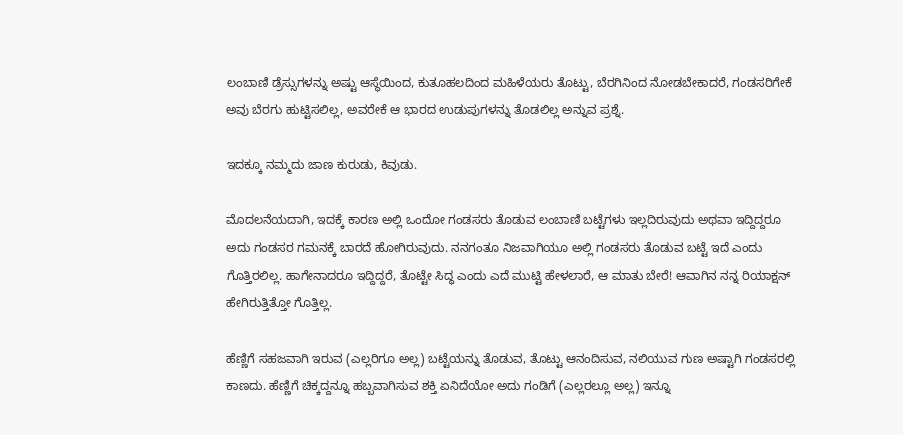ಲಂಬಾಣಿ ಡ್ರೆಸ್ಸುಗಳನ್ನು ಅಷ್ಟು ಆಸ್ಥೆಯಿಂದ, ಕುತೂಹಲದಿಂದ ಮಹಿಳೆಯರು ತೊಟ್ಟು, ಬೆರಗಿನಿಂದ ನೋಡಬೇಕಾದರೆ, ಗಂಡಸರಿಗೇಕೆ ಅವು ಬೆರಗು ಹುಟ್ಟಿಸಲಿಲ್ಲ, ಅವರೇಕೆ ಆ ಭಾರದ ಉಡುಪುಗಳನ್ನು ತೊಡಲಿಲ್ಲ ಅನ್ನುವ ಪ್ರಶ್ನೆ.

ಇದಕ್ಕೂ ನಮ್ಮದು ಜಾಣ ಕುರುಡು, ಕಿವುಡು.

ಮೊದಲನೆಯದಾಗಿ, ಇದಕ್ಕೆ ಕಾರಣ ಅಲ್ಲಿ ಒಂದೋ ಗಂಡಸರು ತೊಡುವ ಲಂಬಾಣಿ ಬಟ್ಟೆಗಳು ಇಲ್ಲದಿರುವುದು ಅಥವಾ ಇದ್ದಿದ್ದರೂ ಅದು ಗಂಡಸರ ಗಮನಕ್ಕೆ ಬಾರದೆ ಹೋಗಿರುವುದು. ನನಗಂತೂ ನಿಜವಾಗಿಯೂ ಅಲ್ಲಿ ಗಂಡಸರು ತೊಡುವ ಬಟ್ಟೆ ಇದೆ ಎಂದು ಗೊತ್ತಿರಲಿಲ್ಲ. ಹಾಗೇನಾದರೂ ಇದ್ದಿದ್ದರೆ, ತೊಟ್ಟೇ ಸಿದ್ಧ ಎಂದು ಎದೆ ಮುಟ್ಟಿ ಹೇಳಲಾರೆ, ಆ ಮಾತು ಬೇರೆ! ಆವಾಗಿನ ನನ್ನ ರಿಯಾಕ್ಷನ್ ಹೇಗಿರುತ್ತಿತ್ತೋ ಗೊತ್ತಿಲ್ಲ.

ಹೆಣ್ಣಿಗೆ ಸಹಜವಾಗಿ ಇರುವ (ಎಲ್ಲರಿಗೂ ಅಲ್ಲ) ಬಟ್ಟೆಯನ್ನು ತೊಡುವ, ತೊಟ್ಟು ಆನಂದಿಸುವ, ನಲಿಯುವ ಗುಣ ಅಷ್ಟಾಗಿ ಗಂಡಸರಲ್ಲಿ ಕಾಣದು. ಹೆಣ್ಣಿಗೆ ಚಿಕ್ಕದ್ದನ್ನೂ ಹಬ್ಬವಾಗಿಸುವ ಶಕ್ತಿ ಏನಿದೆಯೋ ಅದು ಗಂಡಿಗೆ (ಎಲ್ಲರಲ್ಲೂ ಅಲ್ಲ) ಇನ್ನೂ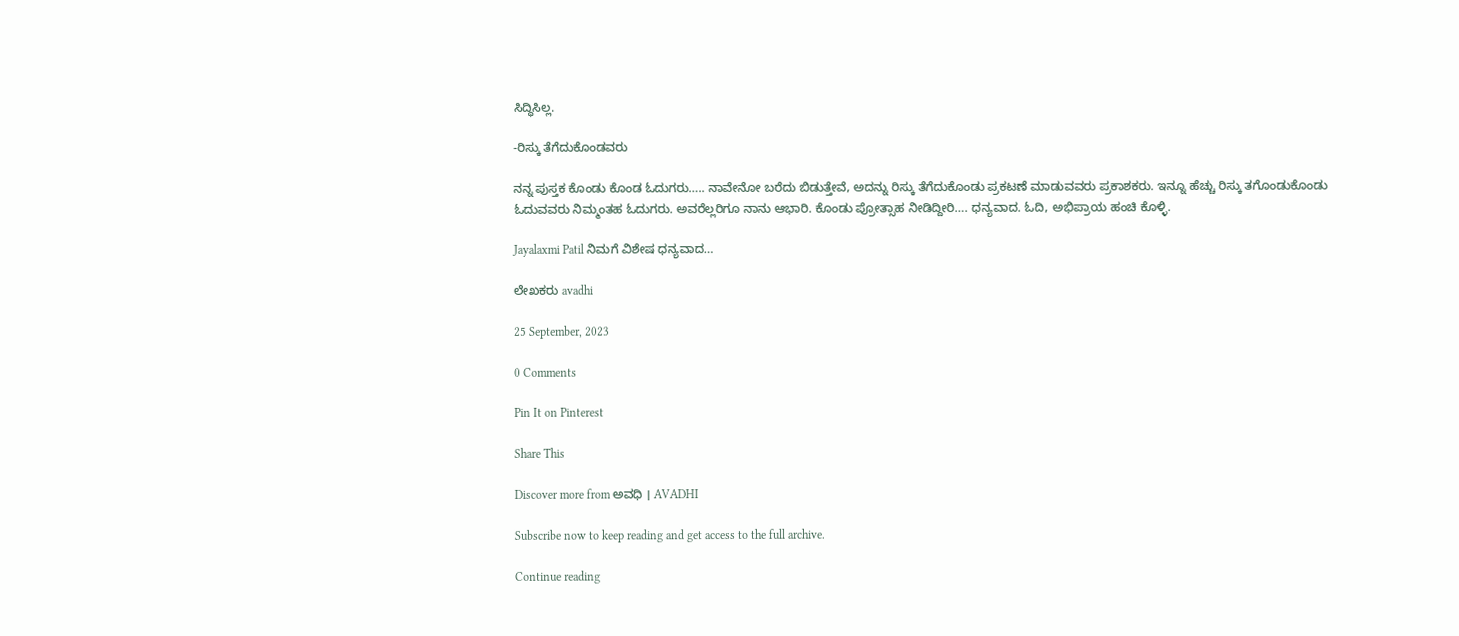ಸಿದ್ಧಿಸಿಲ್ಲ.

-ರಿಸ್ಕು ತೆಗೆದುಕೊಂಡವರು

ನನ್ನ ಪುಸ್ತಕ ಕೊಂಡು ಕೊಂಡ ಓದುಗರು….. ನಾವೇನೋ ಬರೆದು ಬಿಡುತ್ತೇವೆ, ಅದನ್ನು ರಿಸ್ಕು ತೆಗೆದುಕೊಂಡು ಪ್ರಕಟಣೆ ಮಾಡುವವರು ಪ್ರಕಾಶಕರು. ಇನ್ನೂ ಹೆಚ್ಚು ರಿಸ್ಕು ತಗೊಂಡುಕೊಂಡು ಓದುವವರು ನಿಮ್ಮಂತಹ ಓದುಗರು. ಅವರೆಲ್ಲರಿಗೂ ನಾನು ಆಭಾರಿ. ಕೊಂಡು ಪ್ರೋತ್ಸಾಹ ನೀಡಿದ್ದೀರಿ…. ಧನ್ಯವಾದ. ಓದಿ, ಅಭಿಪ್ರಾಯ ಹಂಚಿ ಕೊಳ್ಳಿ.

Jayalaxmi Patil ನಿಮಗೆ ವಿಶೇಷ ಧನ್ಯವಾದ…

ಲೇಖಕರು avadhi

25 September, 2023

0 Comments

Pin It on Pinterest

Share This

Discover more from ಅವಧಿ । AVADHI

Subscribe now to keep reading and get access to the full archive.

Continue reading